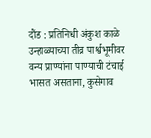दौंड : प्रतिनिधी अंकुश काळे
उन्हाळ्याच्या तीव्र पार्श्वभूमीवर वन्य प्राण्यांना पाण्याची टंचाई भासत असताना, कुसेगाव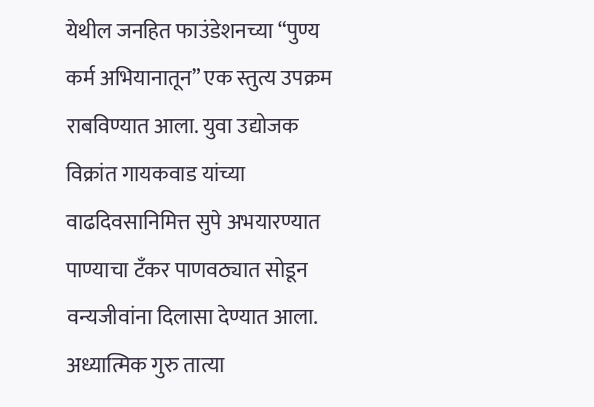येथील जनहित फाउंडेशनच्या “पुण्य कर्म अभियानातून” एक स्तुत्य उपक्रम राबविण्यात आला. युवा उद्योजक विक्रांत गायकवाड यांच्या वाढदिवसानिमित्त सुपे अभयारण्यात पाण्याचा टँकर पाणवठ्यात सोडून वन्यजीवांना दिलासा देण्यात आला.
अध्यात्मिक गुरु तात्या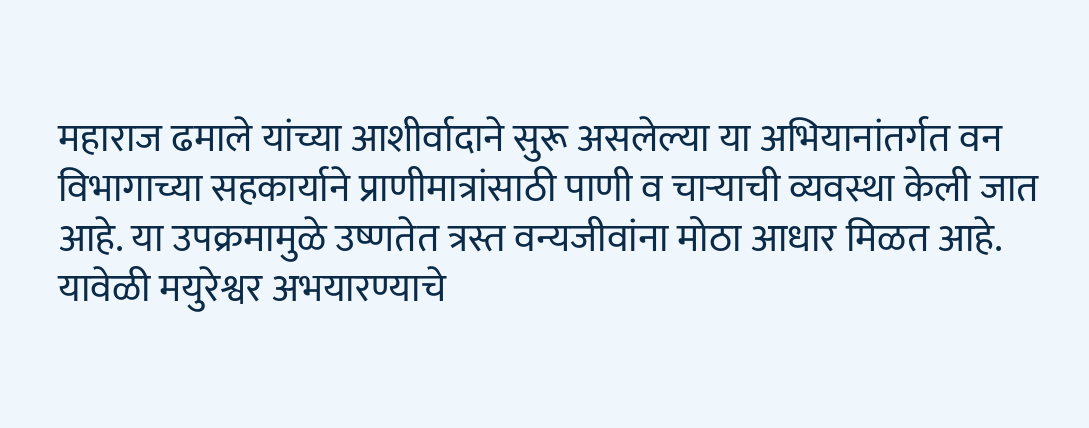महाराज ढमाले यांच्या आशीर्वादाने सुरू असलेल्या या अभियानांतर्गत वन विभागाच्या सहकार्याने प्राणीमात्रांसाठी पाणी व चाऱ्याची व्यवस्था केली जात आहे. या उपक्रमामुळे उष्णतेत त्रस्त वन्यजीवांना मोठा आधार मिळत आहे.
यावेळी मयुरेश्वर अभयारण्याचे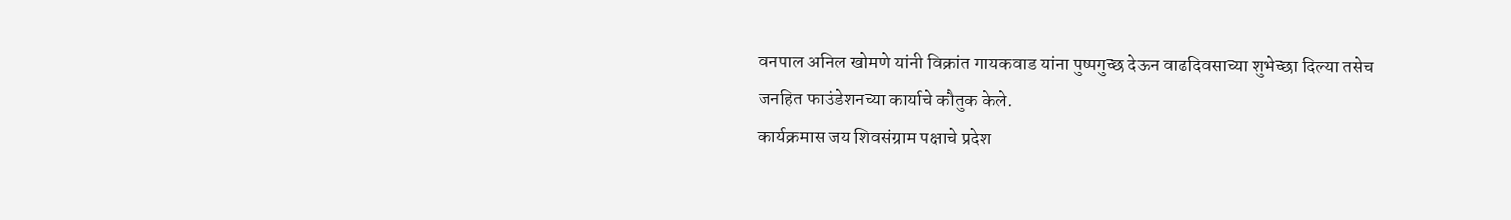वनपाल अनिल खोमणे यांनी विक्रांत गायकवाड यांना पुष्पगुच्छ देऊन वाढदिवसाच्या शुभेच्छा दिल्या तसेच जनहित फाउंडेशनच्या कार्याचे कौतुक केले.
कार्यक्रमास जय शिवसंग्राम पक्षाचे प्रदेश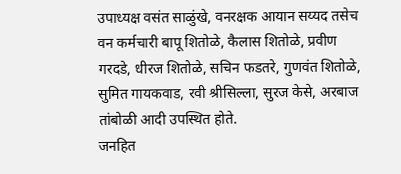उपाध्यक्ष वसंत साळुंखे, वनरक्षक आयान सय्यद तसेच वन कर्मचारी बापू शितोळे, कैलास शितोळे, प्रवीण गरदडे, धीरज शितोळे, सचिन फडतरे, गुणवंत शितोळे, सुमित गायकवाड, रवी श्रीसिल्ला, सुरज केसे, अरबाज तांबोळी आदी उपस्थित होते.
जनहित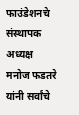फाउंडेशनचे संस्थापक अध्यक्ष मनोज फडतरे यांनी सर्वांचे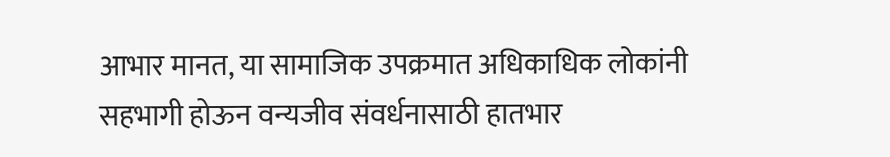आभार मानत, या सामाजिक उपक्रमात अधिकाधिक लोकांनी सहभागी होऊन वन्यजीव संवर्धनासाठी हातभार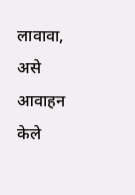लावावा, असे आवाहन केले